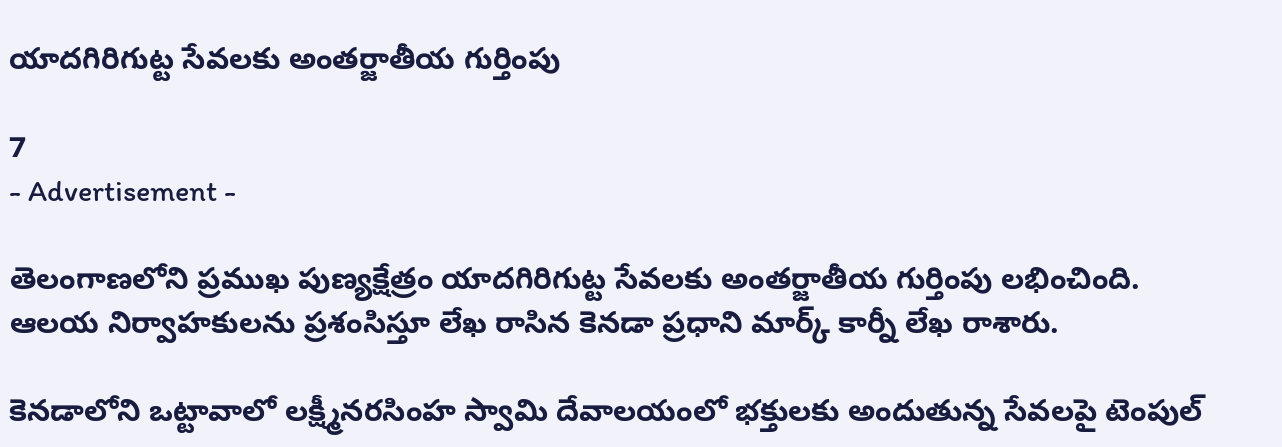యాద‌గిరిగుట్ట సేవ‌ల‌కు అంత‌ర్జాతీయ గుర్తింపు

7
- Advertisement -

తెలంగాణలోని ప్రముఖ పుణ్యక్షేత్రం యాద‌గిరిగుట్ట సేవ‌ల‌కు అంత‌ర్జాతీయ గుర్తింపు లభించింది. ఆలయ నిర్వాహ‌కుల‌ను ప్రశంసిస్తూ లేఖ రాసిన కెనడా ప్ర‌ధాని మార్క్ కార్నీ లేఖ రాశారు.

కెన‌డాలోని ఒట్టావాలో ల‌క్ష్మీన‌ర‌సింహ స్వామి దేవాల‌యంలో భ‌క్తుల‌కు అందుతున్న సేవ‌లపై టెంపుల్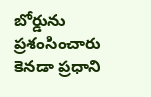బోర్డును ప్రశంసించారు కెనడా ప్ర‌ధాని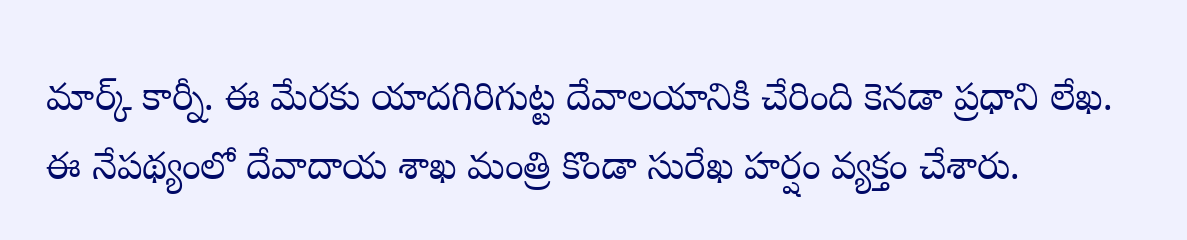మార్క్ కార్నీ. ఈ మేర‌కు యాద‌గిరిగుట్ట దేవాలయానికి చేరింది కెనడా ప్ర‌ధాని లేఖ. ఈ నేపథ్యంలో దేవాదాయ శాఖ మంత్రి కొండా సురేఖ హ‌ర్షం వ్యక్తం చేశారు.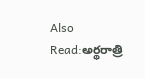Also Read:అర్థరాత్రి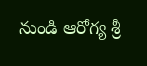నుండి ఆరోగ్య శ్రీ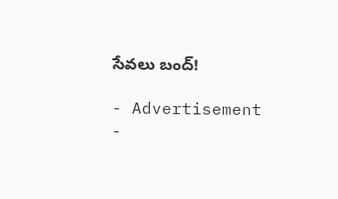సేవలు బంద్!

- Advertisement -